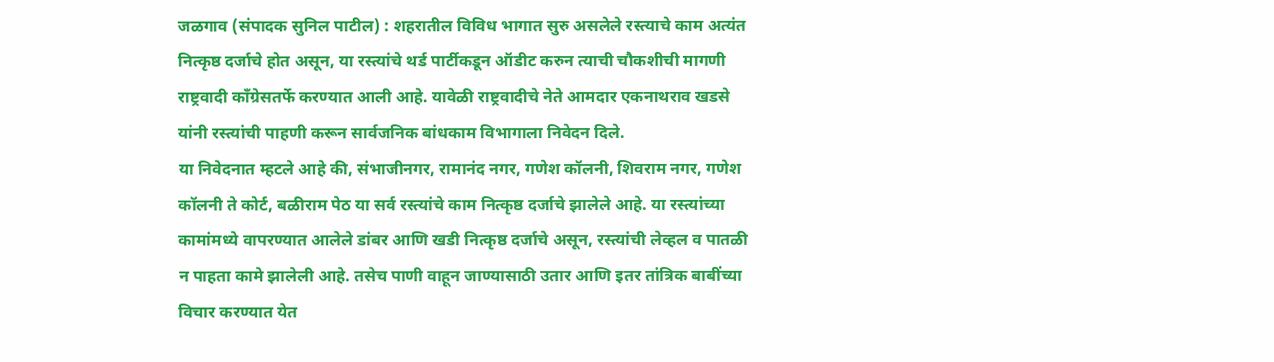जळगाव (संपादक सुनिल पाटील) : शहरातील विविध भागात सुरु असलेले रस्त्याचे काम अत्यंत नित्कृष्ठ दर्जाचे होत असून, या रस्त्यांचे थर्ड पार्टीकडून ऑडीट करुन त्याची चौकशीची मागणी राष्ट्रवादी काँग्रेसतर्फे करण्यात आली आहे. यावेळी राष्ट्रवादीचे नेते आमदार एकनाथराव खडसे यांनी रस्त्यांची पाहणी करून सार्वजनिक बांधकाम विभागाला निवेदन दिले.
या निवेदनात म्हटले आहे की, संभाजीनगर, रामानंद नगर, गणेश कॉलनी, शिवराम नगर, गणेश कॉलनी ते कोर्ट, बळीराम पेठ या सर्व रस्त्यांचे काम नित्कृष्ठ दर्जाचे झालेले आहे. या रस्त्यांच्या कामांमध्ये वापरण्यात आलेले डांबर आणि खडी नित्कृष्ठ दर्जाचे असून, रस्त्यांची लेव्हल व पातळी न पाहता कामे झालेली आहे. तसेच पाणी वाहून जाण्यासाठी उतार आणि इतर तांत्रिक बाबींच्या विचार करण्यात येत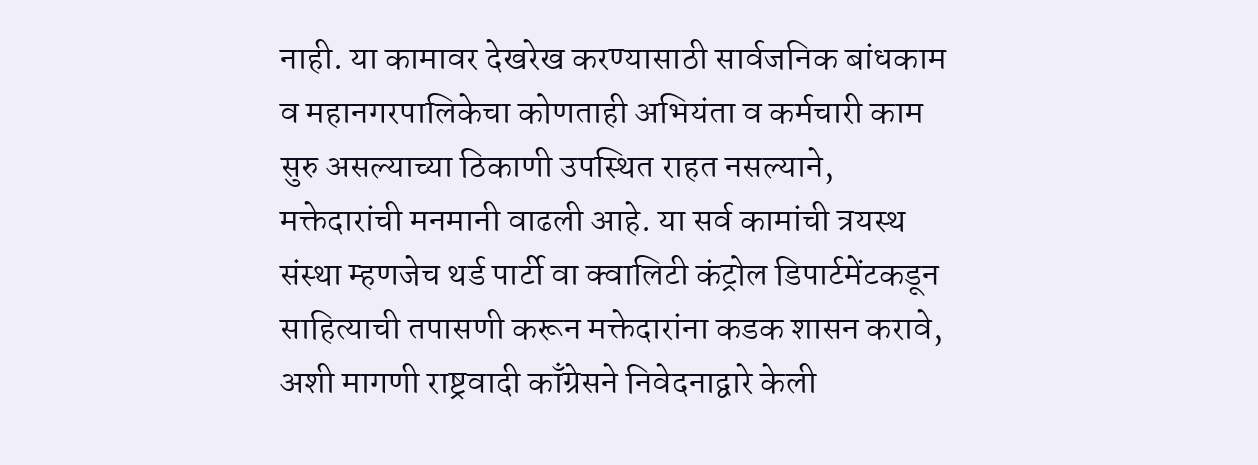नाही. या कामावर देखरेख करण्यासाठी सार्वजनिक बांधकाम व महानगरपालिकेचा कोणताही अभियंता व कर्मचारी काम सुरु असल्याच्या ठिकाणी उपस्थित राहत नसल्याने, मक्तेदारांची मनमानी वाढली आहे. या सर्व कामांची त्रयस्थ संस्था म्हणजेच थर्ड पार्टी वा क्वालिटी कंट्रोल डिपार्टमेंटकडून साहित्याची तपासणी करून मक्तेदारांना कडक शासन करावे, अशी मागणी राष्ट्रवादी काँग्रेसने निवेदनाद्वारे केली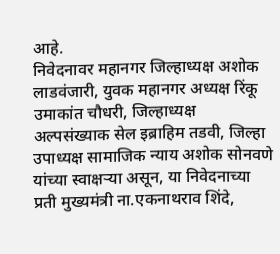आहे.
निवेदनावर महानगर जिल्हाध्यक्ष अशोक लाडवंजारी, युवक महानगर अध्यक्ष रिंकू उमाकांत चौधरी, जिल्हाध्यक्ष अल्पसंख्याक सेल इब्राहिम तडवी, जिल्हा उपाध्यक्ष सामाजिक न्याय अशोक सोनवणे यांच्या स्वाक्षऱ्या असून, या निवेदनाच्या प्रती मुख्यमंत्री ना.एकनाथराव शिंदे,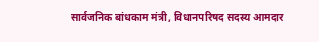सार्वजनिक बांधकाम मंत्री, विधानपरिषद सदस्य आमदार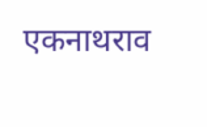एकनाथराव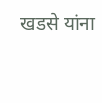खडसे यांना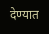देण्यात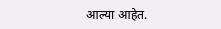आल्या आहेत.